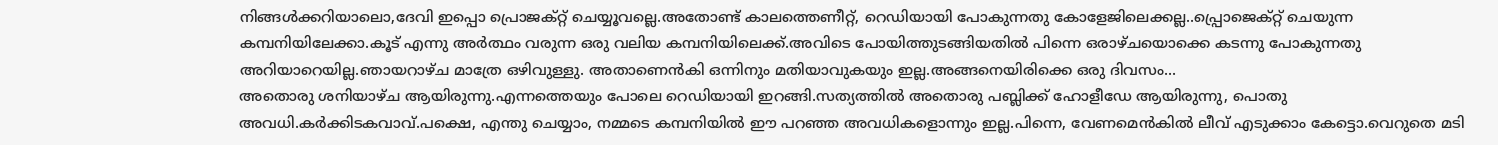നിങ്ങൾക്കറിയാലൊ,ദേവി ഇപ്പൊ പ്രൊജക്റ്റ് ചെയ്യൂവല്ലെ.അതോണ്ട് കാലത്തെണീറ്റ്, റെഡിയായി പോകുന്നതു കോളേജിലെക്കല്ല..പ്പ്രൊജെക്റ്റ് ചെയുന്ന കമ്പനിയിലേക്കാ.കൂട് എന്നു അർത്ഥം വരുന്ന ഒരു വലിയ കമ്പനിയിലെക്ക്.അവിടെ പോയിത്തുടങ്ങിയതിൽ പിന്നെ ഒരാഴ്ചയൊക്കെ കടന്നു പോകുന്നതു അറിയാറെയില്ല.ഞായറാഴ്ച മാത്രേ ഒഴിവുള്ളു. അതാണെൻകി ഒന്നിനും മതിയാവുകയും ഇല്ല.അങ്ങനെയിരിക്കെ ഒരു ദിവസം...
അതൊരു ശനിയാഴ്ച ആയിരുന്നു.എന്നത്തെയും പോലെ റെഡിയായി ഇറങ്ങി.സത്യത്തിൽ അതൊരു പബ്ലിക്ക് ഹോളീഡേ ആയിരുന്നു, പൊതു അവധി.കർക്കിടകവാവ്.പക്ഷെ, എന്തു ചെയ്യാം, നമ്മടെ കമ്പനിയിൽ ഈ പറഞ്ഞ അവധികളൊന്നും ഇല്ല.പിന്നെ, വേണമെൻകിൽ ലീവ് എടുക്കാം കേട്ടൊ.വെറുതെ മടി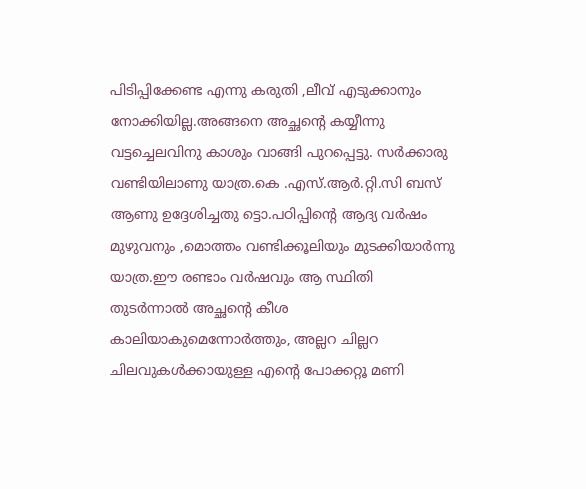പിടിപ്പിക്കേണ്ട എന്നു കരുതി ,ലീവ് എടുക്കാനും നോക്കിയില്ല.അങ്ങനെ അച്ഛന്റെ കയ്യീന്നു വട്ടച്ചെലവിനു കാശും വാങ്ങി പുറപ്പെട്ടു. സർക്കാരു വണ്ടിയിലാണു യാത്ര.കെ .എസ്.ആർ.റ്റി.സി ബസ് ആണു ഉദ്ദേശിച്ചതു ട്ടൊ.പഠിപ്പിന്റെ ആദ്യ വർഷം മുഴുവനും ,മൊത്തം വണ്ടിക്കൂലിയും മുടക്കിയാർന്നു യാത്ര.ഈ രണ്ടാം വർഷവും ആ സ്ഥിതി തുടർന്നാൽ അച്ഛന്റെ കീശ കാലിയാകുമെന്നോർത്തും, അല്ലറ ചില്ലറ ചിലവുകൾക്കായുള്ള എന്റെ പോക്കറ്റൂ മണി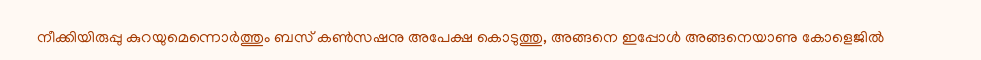നീക്കിയിരുപ്പു കുറയുമെന്നൊർത്തും ബസ് കൺസഷനു അപേക്ഷ കൊടുത്തു, അങ്ങനെ ഇപ്പോൾ അങ്ങനെയാണു കോളെജിൽ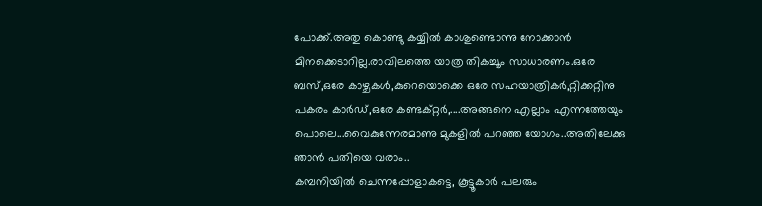പോക്ക്.അതു കൊണ്ടു കയ്യിൽ കാശുണ്ടൊന്നു നോക്കാൻ മിനക്കെടാറില്ല.രാവിലത്തെ യാത്ര തികച്ചൂം സാധാരണം.ഒരേ ബസ്,ഒരേ കാഴ്ചകൾ,കുറെയൊക്കെ ഒരേ സഹയാത്രികർ,റ്റിക്കറ്റിനു പകരം കാർഡ്,ഒരേ കണ്ടക്റ്റർ,....അങ്ങനെ എല്ലാം എന്നത്തേയും പൊലെ...വൈകുന്നേരമാണു മുകളിൽ പറഞ്ഞ യോഗം..അതിലേക്കു ഞാൻ പതിയെ വരാം..
കമ്പനിയിൽ ചെന്നപ്പോളാകട്ടെ, കൂട്ടൂകാർ പലരും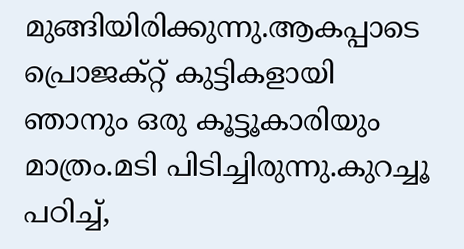മുങ്ങിയിരിക്കുന്നു.ആകപ്പാടെ പ്രൊജക്റ്റ് കുട്ടികളായി ഞാനും ഒരു കൂട്ടൂകാരിയും മാത്രം.മടി പിടിച്ചിരുന്നു.കുറച്ചൂ പഠിച്ച്,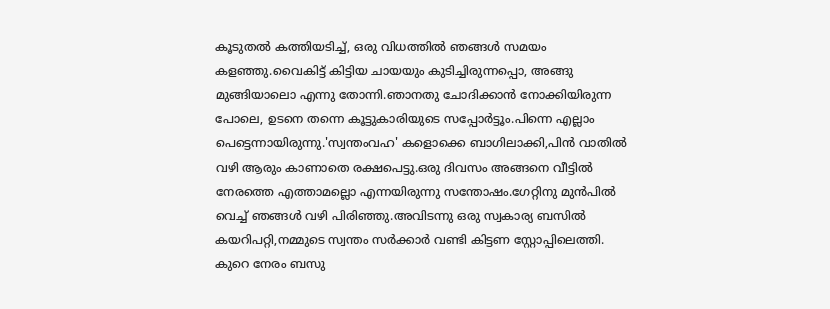കൂടുതൽ കത്തിയടിച്ച്, ഒരു വിധത്തിൽ ഞങ്ങൾ സമയം കളഞ്ഞു.വൈകിട്ട് കിട്ടിയ ചായയും കുടിച്ചിരുന്നപ്പൊ, അങ്ങു മുങ്ങിയാലൊ എന്നു തോന്നി.ഞാനതു ചോദിക്കാൻ നോക്കിയിരുന്ന പോലെ, ഉടനെ തന്നെ കൂട്ടുകാരിയുടെ സപ്പോർട്ടൂം.പിന്നെ എല്ലാം പെട്ടെന്നായിരുന്നു.'സ്വന്തംവഹ' കളൊക്കെ ബാഗിലാക്കി,പിൻ വാതിൽ വഴി ആരും കാണാതെ രക്ഷപെട്ടു.ഒരു ദിവസം അങ്ങനെ വീട്ടിൽ നേരത്തെ എത്താമല്ലൊ എന്നയിരുന്നു സന്തോഷം.ഗേറ്റിനു മുൻപിൽ വെച്ച് ഞങ്ങൾ വഴി പിരിഞ്ഞു.അവിടന്നു ഒരു സ്വകാര്യ ബസിൽ കയറിപറ്റി,നമ്മുടെ സ്വന്തം സർക്കാർ വണ്ടി കിട്ടണ സ്റ്റോപ്പിലെത്തി.
കുറെ നേരം ബസു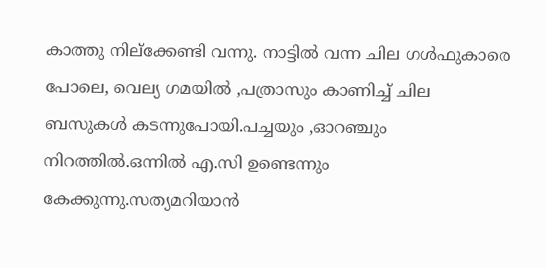കാത്തു നില്ക്കേണ്ടി വന്നു. നാട്ടിൽ വന്ന ചില ഗൾഫുകാരെ പോലെ, വെല്യ ഗമയിൽ ,പത്രാസും കാണിച്ച് ചില ബസുകൾ കടന്നുപോയി.പച്ചയും ,ഓറഞ്ചും നിറത്തിൽ.ഒന്നിൽ എ.സി ഉണ്ടെന്നും കേക്കുന്നു.സത്യമറിയാൻ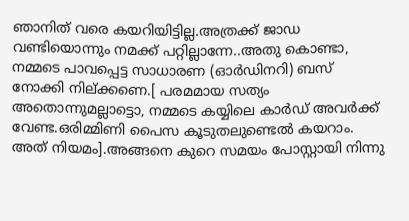ഞാനിത് വരെ കയറിയിട്ടില്ല.അത്രക്ക് ജാഡ വണ്ടിയൊന്നും നമക്ക് പറ്റില്ലാന്നേ..അതു കൊണ്ടാ, നമ്മടെ പാവപ്പെട്ട സാധാരണ (ഓർഡിനറി) ബസ് നോക്കി നില്ക്കണെ.[ പരമമായ സത്യം അതൊന്നുമല്ലാട്ടൊ, നമ്മടെ കയ്യിലെ കാർഡ് അവർക്ക് വേണ്ട.ഒരിമ്മിണി പൈസ കൂടുതലുണ്ടെൽ കയറാം. അത് നിയമം].അങ്ങനെ കുറെ സമയം പോസ്റ്റായി നിന്നു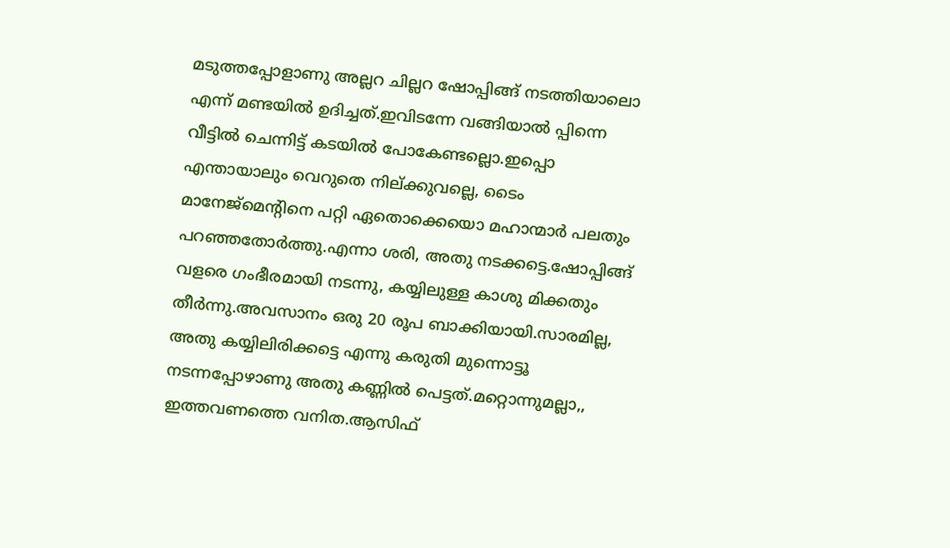മടുത്തപ്പോളാണു അല്ലറ ചില്ലറ ഷോപ്പിങ്ങ് നടത്തിയാലൊ എന്ന് മണ്ടയിൽ ഉദിച്ചത്.ഇവിടന്നേ വങ്ങിയാൽ പ്പിന്നെ വീട്ടിൽ ചെന്നിട്ട് കടയിൽ പോകേണ്ടല്ലൊ.ഇപ്പൊ എന്തായാലും വെറുതെ നില്ക്കുവല്ലെ, ടൈം മാനേജ്മെന്റിനെ പറ്റി ഏതൊക്കെയൊ മഹാന്മാർ പലതും പറഞ്ഞതോർത്തു.എന്നാ ശരി, അതു നടക്കട്ടെ.ഷോപ്പിങ്ങ് വളരെ ഗംഭീരമായി നടന്നു, കയ്യിലുള്ള കാശു മിക്കതും തീർന്നു.അവസാനം ഒരു 20 രൂപ ബാക്കിയായി.സാരമില്ല, അതു കയ്യിലിരിക്കട്ടെ എന്നു കരുതി മുന്നൊട്ടൂ നടന്നപ്പോഴാണു അതു കണ്ണിൽ പെട്ടത്.മറ്റൊന്നുമല്ലാ,, ഇത്തവണത്തെ വനിത.ആസിഫ്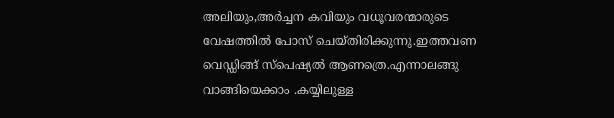അലിയും,അർച്ചന കവിയും വധൂവരന്മാരുടെ വേഷത്തിൽ പോസ് ചെയ്തിരിക്കുന്നു.ഇത്തവണ വെഡ്ഡിങ്ങ് സ്പെഷ്യൽ ആണത്രെ.എന്നാലങ്ങു വാങ്ങിയെക്കാം .കയ്യിലുള്ള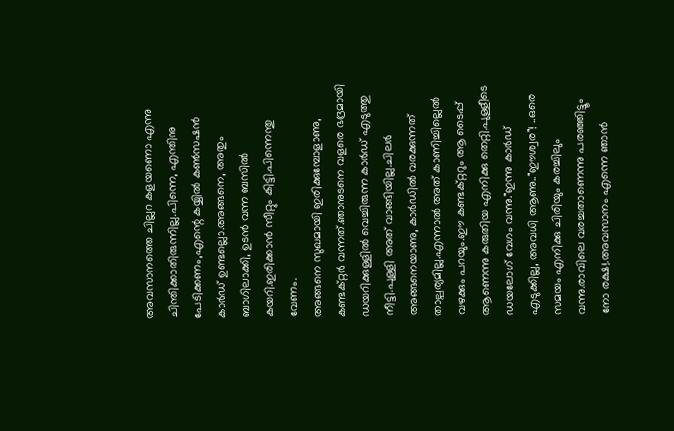അവസാനത്തെ ചില്ലറ കളയണൊ എന്നു ചിന്തിക്കാതിരുന്നില്ല.പിന്നെ, എന്തിനു പേടിക്കണം,എന്റെ കയ്യിൽ കൺസഷൻ കാർഡ് ഉണ്ടല്ലൊ.അങ്ങനെ, അതും ബാഗിലാക്കി, ഉടൻ വന്ന ബസിൽ കയറി.ഇരിക്കാൻ സീറ്റും കിട്ടി.പിന്നെന്തു വേണം.
അങ്ങനെ സുഖമായി ഇരിക്കുമ്പോളാണു, കണ്ടക്റ്റർ വന്നത്.ഞാനുടനെ വളരെ ഭദ്രമായി ഡയറിക്കുള്ളിൽ വെച്ചിരുന്ന കാർഡ് എടുത്തു നീട്ടി.പുള്ളി അത് വാങ്ങിയില്ല.ചിലർ അങ്ങനെയാണു, കാർഡിൽ വരക്കുന്നത് താല്പര്യമില്ല.എന്നാൽ അത് കാണിച്ചില്ലെൽ വഴക്കും പറയും.ഈ കണ്ടക്റ്ററും ആ ടൈപ്പ് ആണെന്നു കരുതിയ എനിക്കു തെറ്റി.പുള്ളീടെ ഡയലോഗ് വേഗം വന്നു."ഇന്നു കാർഡ് എടുക്കില്ല, അവധി ആണു.."ഈശ്വര"! ..ഒരെ സമയം എനിക്കു ചിരിയും കരച്ചിലും വന്നു.രാവിലെ വരച്ചതാണെന്നു പരഞ്ഞിട്ടൂം നോ രക്ഷ!.അവസാനം എന്നെ ഞാൻ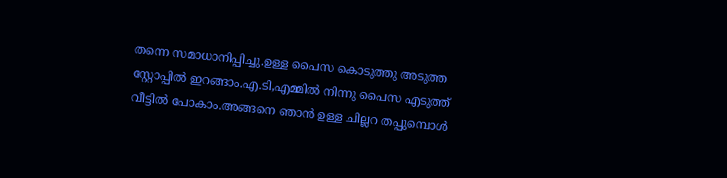തന്നെ സമാധാനിപ്പിച്ചു.ഉള്ള പൈസ കൊടുത്തു അടുത്ത സ്റ്റോപ്പിൽ ഇറങ്ങാം.എ.ടി,എമ്മിൽ നിന്നു പൈസ എടുത്ത് വീട്ടിൽ പോകാം.അങ്ങനെ ഞാൻ ഉള്ള ചില്ലറ തപ്പുമ്പൊൾ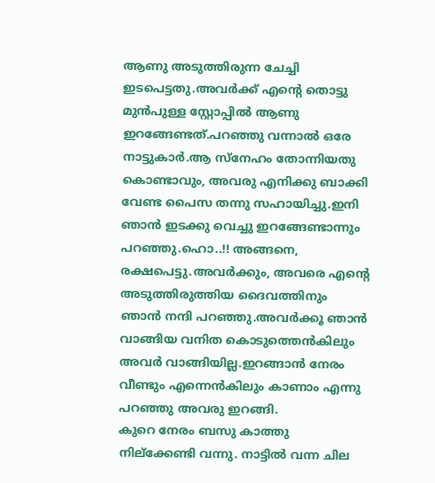ആണു അടുത്തിരുന്ന ചേച്ചി ഇടപെട്ടതു.അവർക്ക് എന്റെ തൊട്ടു മുൻപുള്ള സ്റ്റോപ്പിൽ ആണു ഇറങ്ങേണ്ടത്.പറഞ്ഞു വന്നാൽ ഒരേ നാട്ടുകാർ.ആ സ്നേഹം തോന്നിയതു കൊണ്ടാവും, അവരു എനിക്കു ബാക്കി വേണ്ട പൈസ തന്നു സഹായിച്ചു.ഇനി ഞാൻ ഇടക്കു വെച്ചു ഇറങ്ങേണ്ടാന്നും പറഞ്ഞു.ഹൊ..!! അങ്ങനെ, രക്ഷപെട്ടു.അവർക്കും, അവരെ എന്റെ അടുത്തിരുത്തിയ ദൈവത്തിനും ഞാൻ നന്ദി പറഞ്ഞു.അവർക്കൂ ഞാൻ വാങ്ങിയ വനിത കൊടുത്തെൻകിലും അവർ വാങ്ങിയില്ല.ഇറങ്ങാൻ നേരം വീണ്ടും എന്നെൻകിലും കാണാം എന്നു പറഞ്ഞു അവരു ഇറങ്ങി.
കുറെ നേരം ബസു കാത്തു നില്ക്കേണ്ടി വന്നു. നാട്ടിൽ വന്ന ചില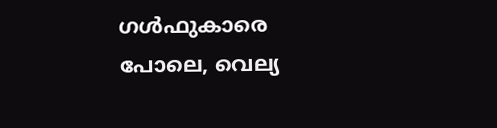ഗൾഫുകാരെ പോലെ, വെല്യ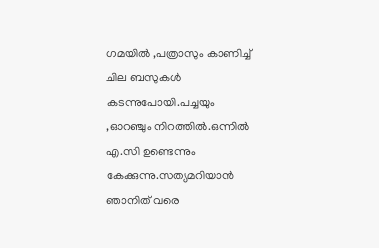ഗമയിൽ ,പത്രാസും കാണിച്ച് ചില ബസുകൾ കടന്നുപോയി.പച്ചയും ,ഓറഞ്ചും നിറത്തിൽ.ഒന്നിൽ എ.സി ഉണ്ടെന്നും കേക്കുന്നു.സത്യമറിയാൻ ഞാനിത് വരെ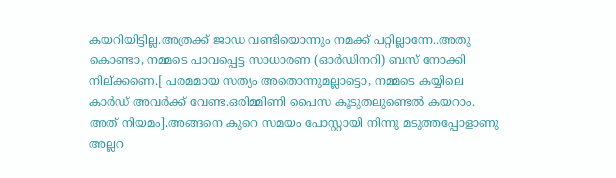കയറിയിട്ടില്ല.അത്രക്ക് ജാഡ വണ്ടിയൊന്നും നമക്ക് പറ്റില്ലാന്നേ..അതു കൊണ്ടാ, നമ്മടെ പാവപ്പെട്ട സാധാരണ (ഓർഡിനറി) ബസ് നോക്കി നില്ക്കണെ.[ പരമമായ സത്യം അതൊന്നുമല്ലാട്ടൊ, നമ്മടെ കയ്യിലെ കാർഡ് അവർക്ക് വേണ്ട.ഒരിമ്മിണി പൈസ കൂടുതലുണ്ടെൽ കയറാം. അത് നിയമം].അങ്ങനെ കുറെ സമയം പോസ്റ്റായി നിന്നു മടുത്തപ്പോളാണു അല്ലറ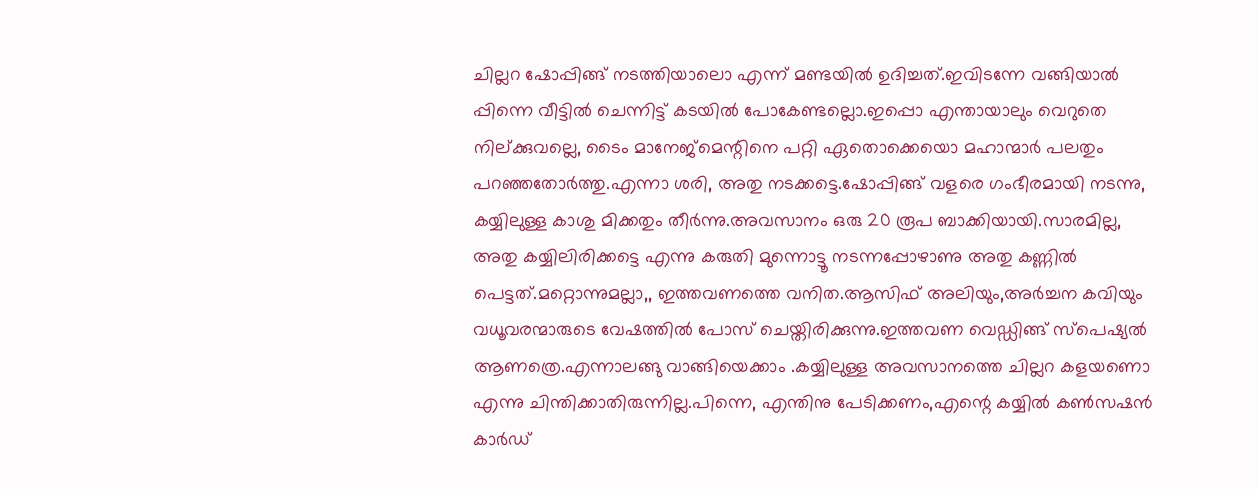ചില്ലറ ഷോപ്പിങ്ങ് നടത്തിയാലൊ എന്ന് മണ്ടയിൽ ഉദിച്ചത്.ഇവിടന്നേ വങ്ങിയാൽ പ്പിന്നെ വീട്ടിൽ ചെന്നിട്ട് കടയിൽ പോകേണ്ടല്ലൊ.ഇപ്പൊ എന്തായാലും വെറുതെ നില്ക്കുവല്ലെ, ടൈം മാനേജ്മെന്റിനെ പറ്റി ഏതൊക്കെയൊ മഹാന്മാർ പലതും പറഞ്ഞതോർത്തു.എന്നാ ശരി, അതു നടക്കട്ടെ.ഷോപ്പിങ്ങ് വളരെ ഗംഭീരമായി നടന്നു, കയ്യിലുള്ള കാശു മിക്കതും തീർന്നു.അവസാനം ഒരു 20 രൂപ ബാക്കിയായി.സാരമില്ല, അതു കയ്യിലിരിക്കട്ടെ എന്നു കരുതി മുന്നൊട്ടൂ നടന്നപ്പോഴാണു അതു കണ്ണിൽ പെട്ടത്.മറ്റൊന്നുമല്ലാ,, ഇത്തവണത്തെ വനിത.ആസിഫ് അലിയും,അർച്ചന കവിയും വധൂവരന്മാരുടെ വേഷത്തിൽ പോസ് ചെയ്തിരിക്കുന്നു.ഇത്തവണ വെഡ്ഡിങ്ങ് സ്പെഷ്യൽ ആണത്രെ.എന്നാലങ്ങു വാങ്ങിയെക്കാം .കയ്യിലുള്ള അവസാനത്തെ ചില്ലറ കളയണൊ എന്നു ചിന്തിക്കാതിരുന്നില്ല.പിന്നെ, എന്തിനു പേടിക്കണം,എന്റെ കയ്യിൽ കൺസഷൻ കാർഡ്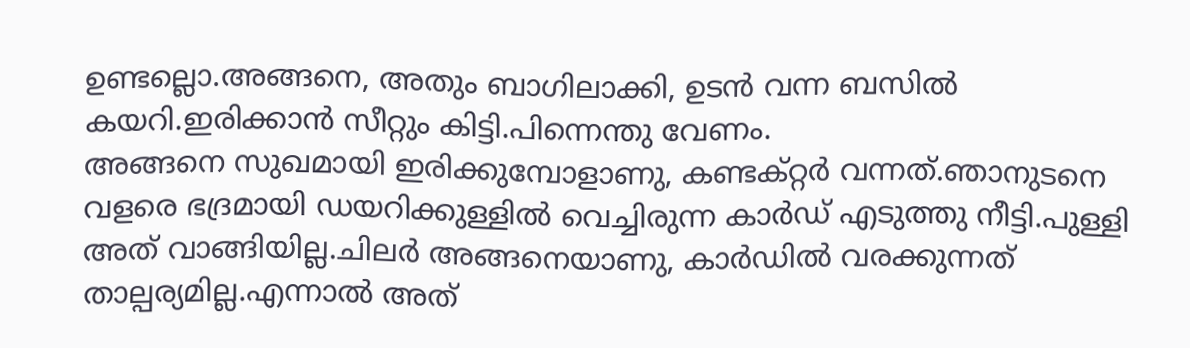ഉണ്ടല്ലൊ.അങ്ങനെ, അതും ബാഗിലാക്കി, ഉടൻ വന്ന ബസിൽ കയറി.ഇരിക്കാൻ സീറ്റും കിട്ടി.പിന്നെന്തു വേണം.
അങ്ങനെ സുഖമായി ഇരിക്കുമ്പോളാണു, കണ്ടക്റ്റർ വന്നത്.ഞാനുടനെ വളരെ ഭദ്രമായി ഡയറിക്കുള്ളിൽ വെച്ചിരുന്ന കാർഡ് എടുത്തു നീട്ടി.പുള്ളി അത് വാങ്ങിയില്ല.ചിലർ അങ്ങനെയാണു, കാർഡിൽ വരക്കുന്നത് താല്പര്യമില്ല.എന്നാൽ അത്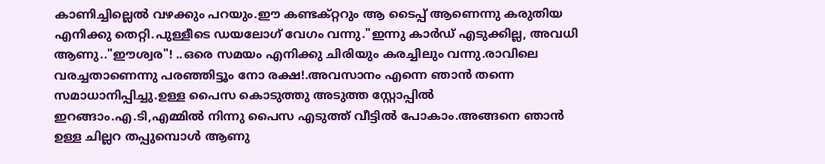കാണിച്ചില്ലെൽ വഴക്കും പറയും.ഈ കണ്ടക്റ്ററും ആ ടൈപ്പ് ആണെന്നു കരുതിയ എനിക്കു തെറ്റി.പുള്ളീടെ ഡയലോഗ് വേഗം വന്നു."ഇന്നു കാർഡ് എടുക്കില്ല, അവധി ആണു.."ഈശ്വര"! ..ഒരെ സമയം എനിക്കു ചിരിയും കരച്ചിലും വന്നു.രാവിലെ വരച്ചതാണെന്നു പരഞ്ഞിട്ടൂം നോ രക്ഷ!.അവസാനം എന്നെ ഞാൻ തന്നെ സമാധാനിപ്പിച്ചു.ഉള്ള പൈസ കൊടുത്തു അടുത്ത സ്റ്റോപ്പിൽ ഇറങ്ങാം.എ.ടി,എമ്മിൽ നിന്നു പൈസ എടുത്ത് വീട്ടിൽ പോകാം.അങ്ങനെ ഞാൻ ഉള്ള ചില്ലറ തപ്പുമ്പൊൾ ആണു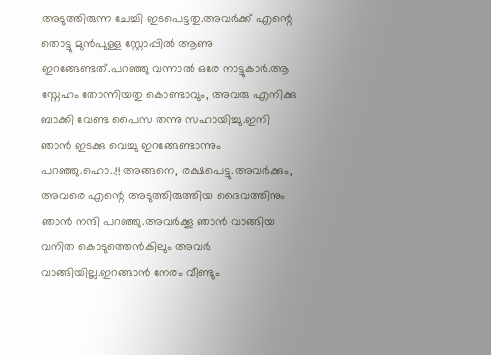അടുത്തിരുന്ന ചേച്ചി ഇടപെട്ടതു.അവർക്ക് എന്റെ തൊട്ടു മുൻപുള്ള സ്റ്റോപ്പിൽ ആണു ഇറങ്ങേണ്ടത്.പറഞ്ഞു വന്നാൽ ഒരേ നാട്ടുകാർ.ആ സ്നേഹം തോന്നിയതു കൊണ്ടാവും, അവരു എനിക്കു ബാക്കി വേണ്ട പൈസ തന്നു സഹായിച്ചു.ഇനി ഞാൻ ഇടക്കു വെച്ചു ഇറങ്ങേണ്ടാന്നും പറഞ്ഞു.ഹൊ..!! അങ്ങനെ, രക്ഷപെട്ടു.അവർക്കും, അവരെ എന്റെ അടുത്തിരുത്തിയ ദൈവത്തിനും ഞാൻ നന്ദി പറഞ്ഞു.അവർക്കൂ ഞാൻ വാങ്ങിയ വനിത കൊടുത്തെൻകിലും അവർ വാങ്ങിയില്ല.ഇറങ്ങാൻ നേരം വീണ്ടും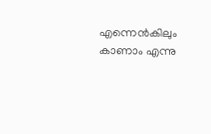എന്നെൻകിലും കാണാം എന്നു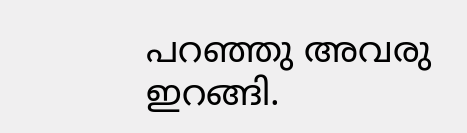പറഞ്ഞു അവരു ഇറങ്ങി.